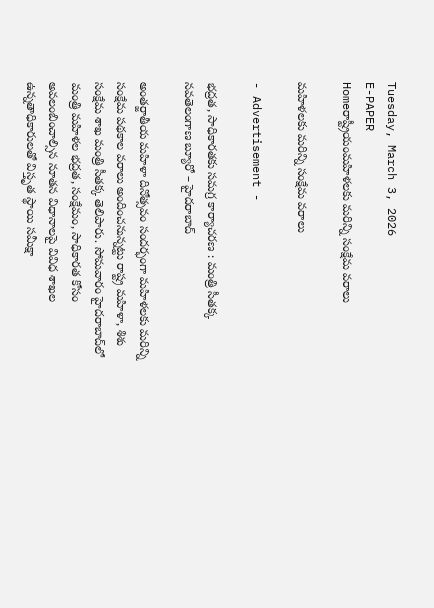Tuesday, March 3, 2026
E-PAPER
Homeరాష్ట్రీయంమహిళలకు మరిన్ని సంక్షేమ వరాలు

మహిళలకు మరిన్ని సంక్షేమ వరాలు

- Advertisement -

భద్రత, సాధికారతకు సమగ్ర కార్యాచరణ : మంత్రి సీతక్క
నవతెలంగాణ బ్యూరో – హైదరాబాద్‌

అంతర్జాతీయ మహిళా దినోత్సవం సందర్భంగా మహిళలకు మరిన్ని సంక్షేమ పథకాల వరాలు అందించనున్నట్టు రాష్ట్ర మహిళా, శిశు సంక్షేమ శాఖ మంత్రి సీతక్క తెలిపారు. సోమవారం హైదరాబాద్‌లో మంత్రి మహిళల భద్రత, సంక్షేమం, సాధికారత కోసం అవలంబించాల్సిన నూతన విధానాలపై వివిధ శాఖల ఉన్నతాధికారులతో విస్తృత స్థాయి సమీక్షా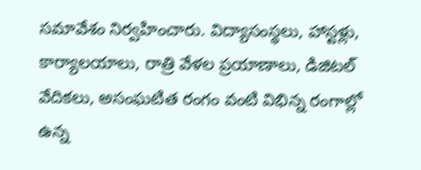సమావేశం నిర్వహించారు. విద్యాసంస్థలు, హాస్టళ్లు, కార్యాలయాలు, రాత్రి వేళల ప్రయాణాలు, డిజిటల్‌ వేదికలు, అసంఘటిత రంగం వంటి విభిన్న రంగాల్లో ఉన్న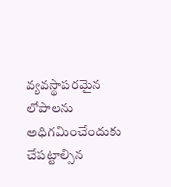వ్యవస్థాపరమైన లోపాలను అధిగమించేందుకు చేపట్టాల్సిన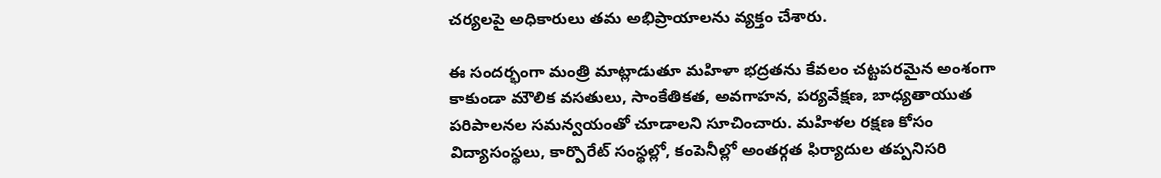చర్యలపై అధికారులు తమ అభిప్రాయాలను వ్యక్తం చేశారు.

ఈ సందర్భంగా మంత్రి మాట్లాడుతూ మహిళా భద్రతను కేవలం చట్టపరమైన అంశంగా కాకుండా మౌలిక వసతులు, సాంకేతికత, అవగాహన, పర్యవేక్షణ, బాధ్యతాయుత పరిపాలనల సమన్వయంతో చూడాలని సూచించారు. మహిళల రక్షణ కోసం విద్యాసంస్థలు, కార్పొరేట్‌ సంస్థల్లో, కంపెనీల్లో అంతర్గత ఫిర్యాదుల తప్పనిసరి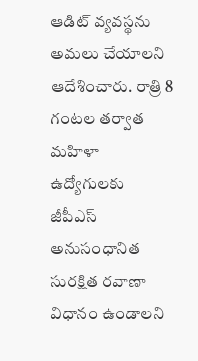ఆడిట్‌ వ్యవస్థను అమలు చేయాలని ఆదేశించారు. రాత్రి 8 గంటల తర్వాత మహిళా ఉద్యోగులకు జీపీఎస్‌ అనుసంధానిత సురక్షిత రవాణా విధానం ఉండాలని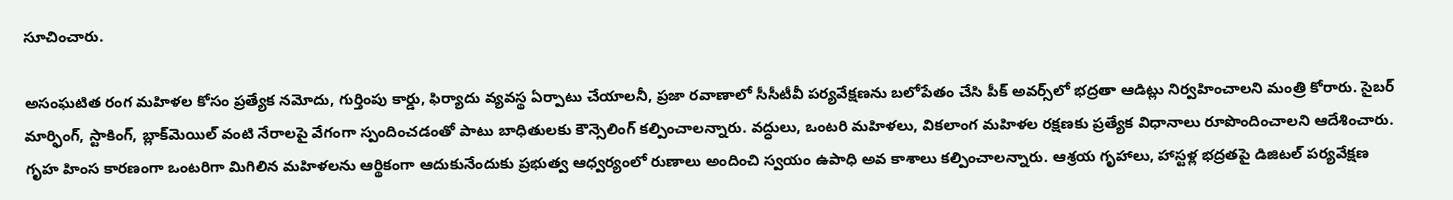సూచించారు.

అసంఘటిత రంగ మహిళల కోసం ప్రత్యేక నమోదు, గుర్తింపు కార్డు, ఫిర్యాదు వ్యవస్థ ఏర్పాటు చేయాలనీ, ప్రజా రవాణాలో సీసీటీవీ పర్యవేక్షణను బలోపేతం చేసి పీక్‌ అవర్స్‌లో భద్రతా ఆడిట్లు నిర్వహించాలని మంత్రి కోరారు. సైబర్‌ మార్ఫింగ్‌, స్టాకింగ్‌, బ్లాక్‌మెయిల్‌ వంటి నేరాలపై వేగంగా స్పందించడంతో పాటు బాధితులకు కౌన్సెలింగ్‌ కల్పించాలన్నారు. వద్ధులు, ఒంటరి మహిళలు, వికలాంగ మహిళల రక్షణకు ప్రత్యేక విధానాలు రూపొందించాలని ఆదేశించారు. గృహ హింస కారణంగా ఒంటరిగా మిగిలిన మహిళలను ఆర్థికంగా ఆదుకునేందుకు ప్రభుత్వ ఆధ్వర్యంలో రుణాలు అందించి స్వయం ఉపాధి అవ కాశాలు కల్పించాలన్నారు. ఆశ్రయ గృహాలు, హాస్టళ్ల భద్రతపై డిజిటల్‌ పర్యవేక్షణ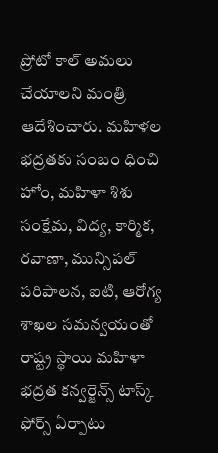ప్రోటో కాల్‌ అమలు చేయాలని మంత్రి ఆదేశించారు. మహిళల భద్రతకు సంబం ధించి హోం, మహిళా శిశు సంక్షేమ, విద్య, కార్మిక, రవాణా, మున్సిపల్‌ పరిపాలన, ఐటి, ఆరోగ్య శాఖల సమన్వయంతో రాష్ట్ర స్థాయి మహిళా భద్రత కన్వర్జెన్స్‌ టాస్క్‌ ఫోర్స్‌ ఏర్పాటు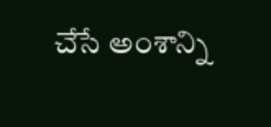చేసే అంశాన్ని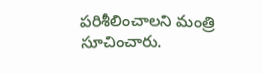పరిశీలించాలని మంత్రి సూచించారు.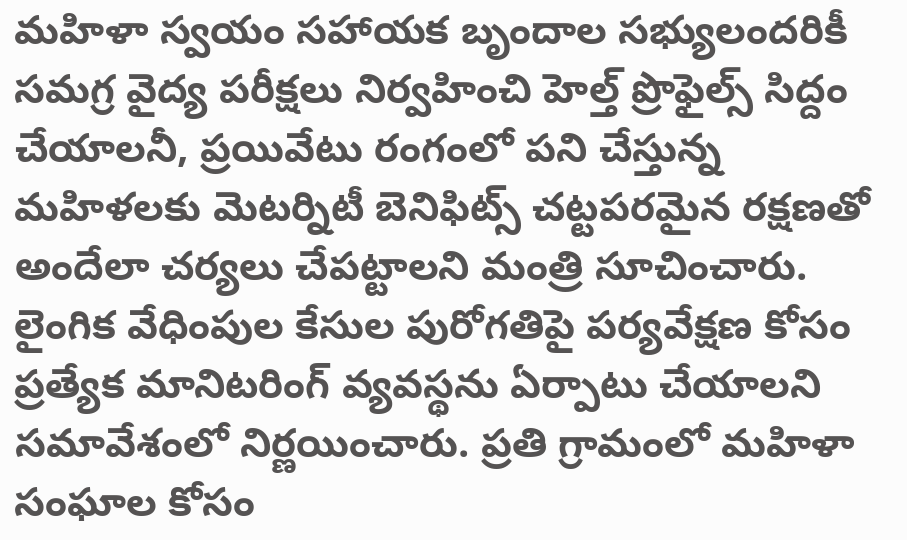మహిళా స్వయం సహాయక బృందాల సభ్యులందరికీ సమగ్ర వైద్య పరీక్షలు నిర్వహించి హెల్త్‌ ప్రొఫైల్స్‌ సిద్దం చేయాలనీ, ప్రయివేటు రంగంలో పని చేస్తున్న మహిళలకు మెటర్నిటీ బెనిఫిట్స్‌ చట్టపరమైన రక్షణతో అందేలా చర్యలు చేపట్టాలని మంత్రి సూచించారు. లైంగిక వేధింపుల కేసుల పురోగతిపై పర్యవేక్షణ కోసం ప్రత్యేక మానిటరింగ్‌ వ్యవస్థను ఏర్పాటు చేయాలని సమావేశంలో నిర్ణయించారు. ప్రతి గ్రామంలో మహిళా సంఘాల కోసం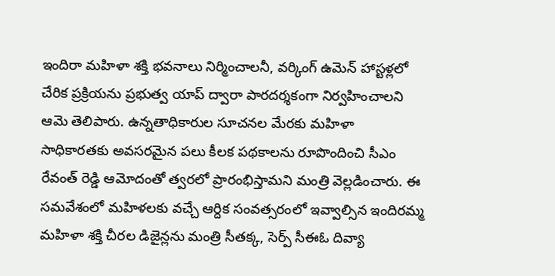ఇందిరా మహిళా శక్తి భవనాలు నిర్మించాలనీ, వర్కింగ్‌ ఉమెన్‌ హాస్టళ్లలో చేరిక ప్రక్రియను ప్రభుత్వ యాప్‌ ద్వారా పారదర్శకంగా నిర్వహించాలని ఆమె తెలిపారు. ఉన్నతాధికారుల సూచనల మేరకు మహిళా సాధికారతకు అవసరమైన పలు కీలక పథకాలను రూపొందించి సీఎం రేవంత్‌ రెడ్డి ఆమోదంతో త్వరలో ప్రారంభిస్తామని మంత్రి వెల్లడించారు. ఈ సమవేశంలో మహిళలకు వచ్చే ఆర్దిక సంవత్సరంలో ఇవ్వాల్సిన ఇందిరమ్మ మహిళా శక్తి చీరల డిజైన్లను మంత్రి సీతక్క, సెర్ప్‌ సీఈఓ దివ్యా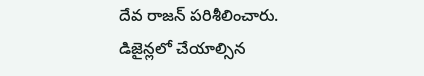దేవ రాజన్‌ పరిశీలించారు. డిజైన్లలో చేయాల్సిన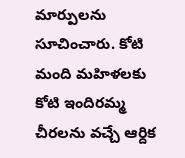మార్పులను సూచించారు. కోటి మంది మహిళలకు కోటి ఇందిరమ్మ చీరలను వచ్చే ఆర్దిక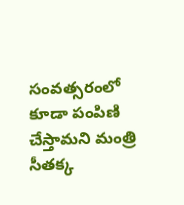సంవత్సరంలో కూడా పంపిణి చేస్తామని మంత్రి సీతక్క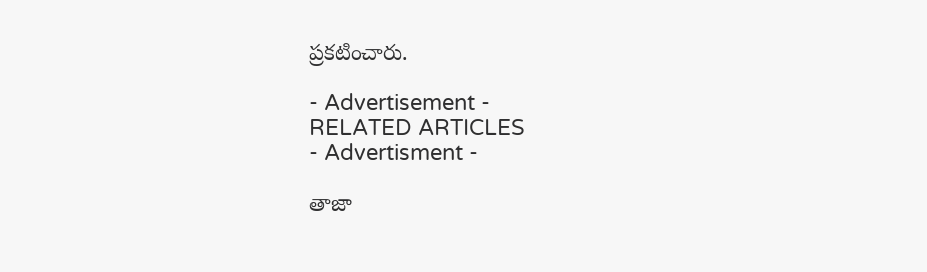ప్రకటించారు.

- Advertisement -
RELATED ARTICLES
- Advertisment -

తాజా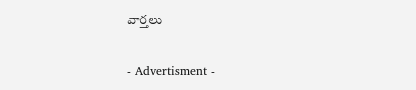వార్తలు

- Advertisment -